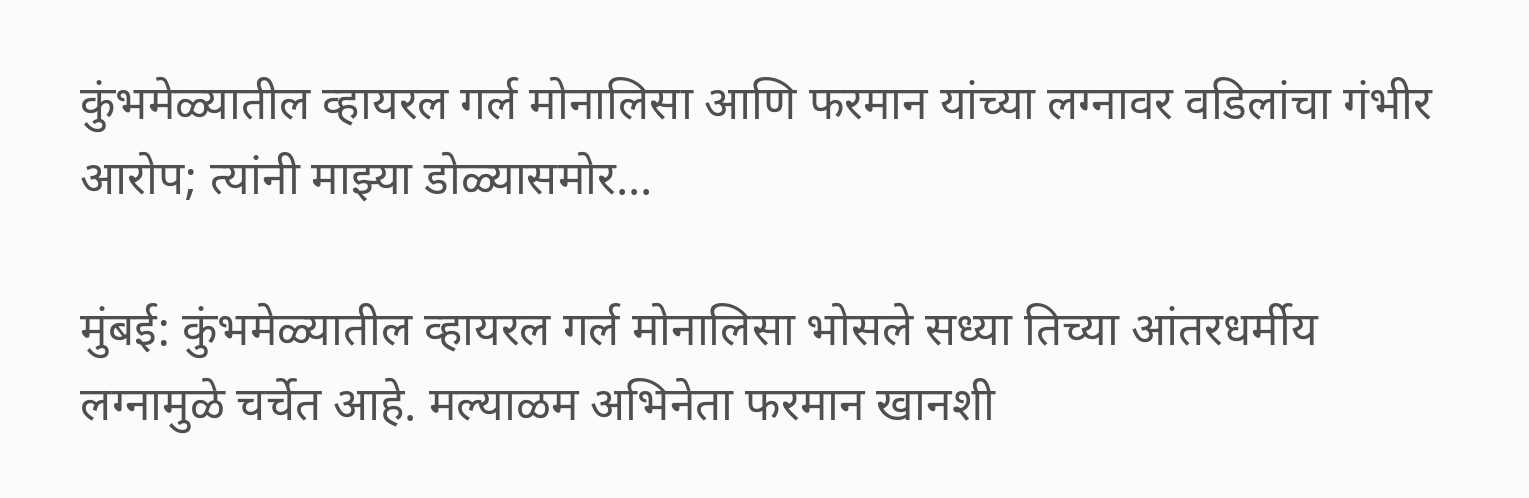कुंभमेळ्यातील व्हायरल गर्ल मोनालिसा आणि फरमान यांच्या लग्नावर वडिलांचा गंभीर आरोप; त्यांनी माझ्या डोळ्यासमोर...

मुंबई: कुंभमेळ्यातील व्हायरल गर्ल मोनालिसा भोसले सध्या तिच्या आंतरधर्मीय लग्नामुळे चर्चेत आहे. मल्याळम अभिनेता फरमान खानशी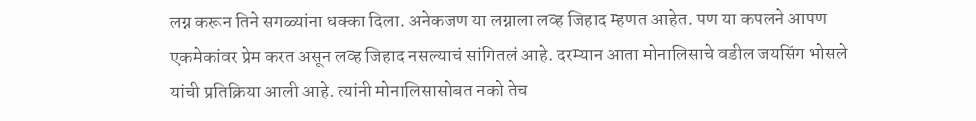लग्न करून तिने सगळ्यांना धक्का दिला. अनेकजण या लग्नाला लव्ह जिहाद म्हणत आहेत. पण या कपलने आपण एकमेकांवर प्रेम करत असून लव्ह जिहाद नसल्याचं सांगितलं आहे. दरम्यान आता मोनालिसाचे वडील जयसिंग भोसले यांची प्रतिक्रिया आली आहे. त्यांनी मोनालिसासोबत नको तेच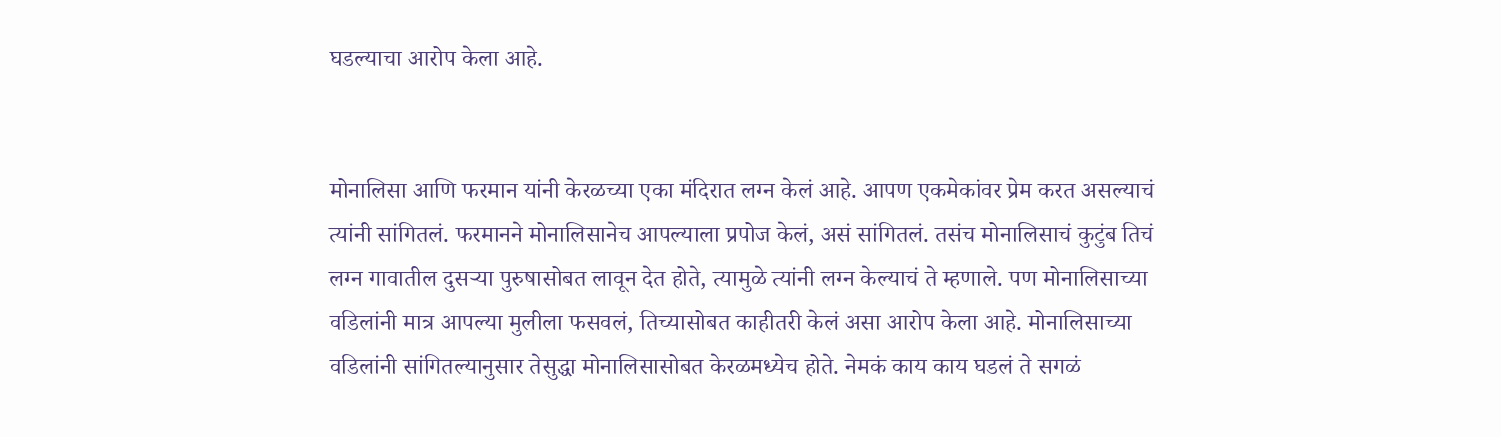घडल्याचा आरोप केला आहे.


मोनालिसा आणि फरमान यांनी केरळच्या एका मंदिरात लग्न केलं आहे. आपण एकमेकांवर प्रेम करत असल्याचं त्यांनी सांगितलं. फरमानने मोनालिसानेच आपल्याला प्रपोज केलं, असं सांगितलं. तसंच मोनालिसाचं कुटुंब तिचं लग्न गावातील दुसऱ्या पुरुषासोबत लावून देत होते, त्यामुळे त्यांनी लग्न केल्याचं ते म्हणाले. पण मोनालिसाच्या वडिलांनी मात्र आपल्या मुलीला फसवलं, तिच्यासोबत काहीतरी केलं असा आरोप केला आहे. मोनालिसाच्या वडिलांनी सांगितल्यानुसार तेसुद्धा मोनालिसासोबत केरळमध्येच होते. नेमकं काय काय घडलं ते सगळं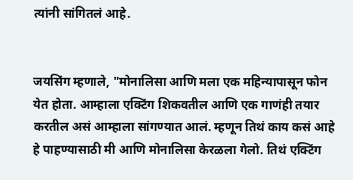त्यांनी सांगितलं आहे.


जयसिंग म्हणाले, "मोनालिसा आणि मला एक महिन्यापासून फोन येत होता. आम्हाला एक्टिंग शिकवतील आणि एक गाणंही तयार करतील असं आम्हाला सांगण्यात आलं. म्हणून तिथं काय कसं आहे हे पाहण्यासाठी मी आणि मोनालिसा केरळला गेलो. तिथं एक्टिंग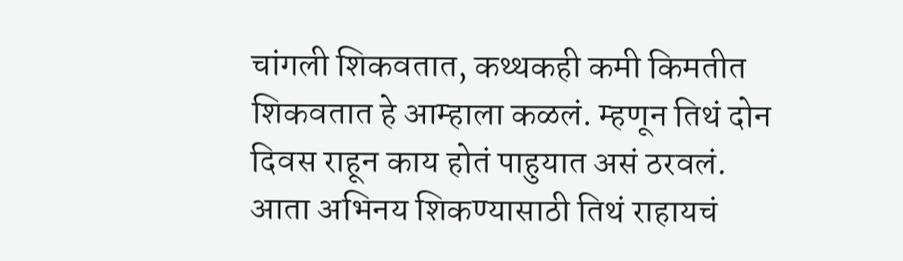चांगली शिकवतात, कथ्थकही कमी किमतीत शिकवतात हे आम्हाला कळलं. म्हणून तिथं दोन दिवस राहून काय होतं पाहुयात असं ठरवलं. आता अभिनय शिकण्यासाठी तिथं राहायचं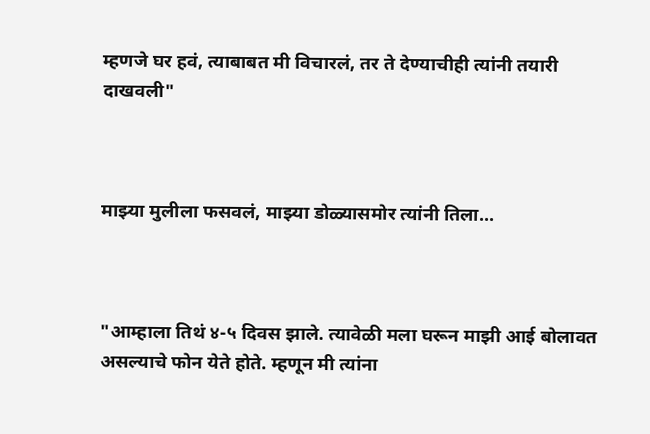म्हणजे घर हवं, त्याबाबत मी विचारलं, तर ते देण्याचीही त्यांनी तयारी दाखवली"



माझ्या मुलीला फसवलं, माझ्या डोळ्यासमोर त्यांनी तिला...



"आम्हाला तिथं ४-५ दिवस झाले. त्यावेळी मला घरून माझी आई बोलावत असल्याचे फोन येते होते. म्हणून मी त्यांना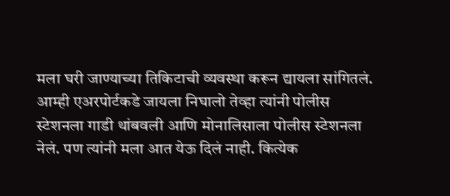मला घरी जाण्याच्या तिकिटाची व्यवस्था करून द्यायला सांगितलं. आम्ही एअरपोर्टकडे जायला निघालो तेव्हा त्यांनी पोलीस स्टेशनला गाडी थांबवली आणि मोनालिसाला पोलीस स्टेशनला नेलं. पण त्यांनी मला आत येऊ दिलं नाही. कित्येक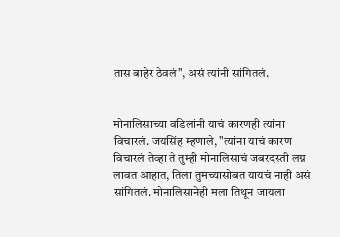तास बाहेर ठेवलं", असं त्यांनी सांगितलं.


मोनालिसाच्या वडिलांनी याचं कारणही त्यांना विचारलं. जयसिंह म्हणाले, "त्यांना याचं कारण विचारलं तेव्हा ते तुम्ही मोनालिसाचं जबरदस्ती लग्न लावत आहात, तिला तुमच्यासोबत यायचं नाही असं सांगितलं. मोनालिसानेही मला तिथून जायला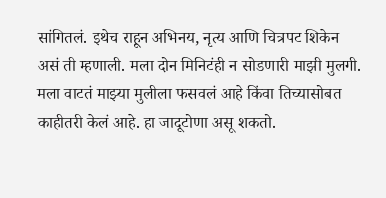सांगितलं. इथेच राहून अभिनय, नृत्य आणि चित्रपट शिकेन असं ती म्हणाली. मला दोन मिनिटंही न सोडणारी माझी मुलगी. मला वाटतं माझ्या मुलीला फसवलं आहे किंवा तिच्यासोबत काहीतरी केलं आहे. हा जादूटोणा असू शकतो.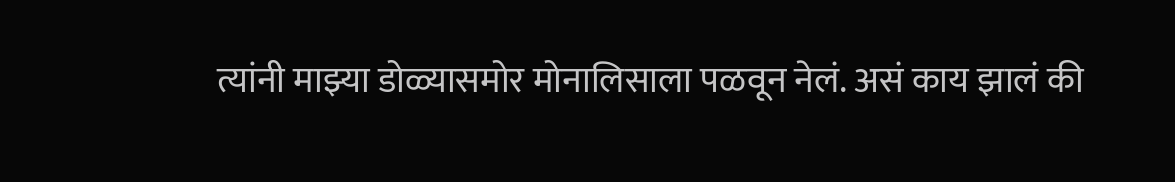त्यांनी माझ्या डोळ्यासमोर मोनालिसाला पळवून नेलं. असं काय झालं की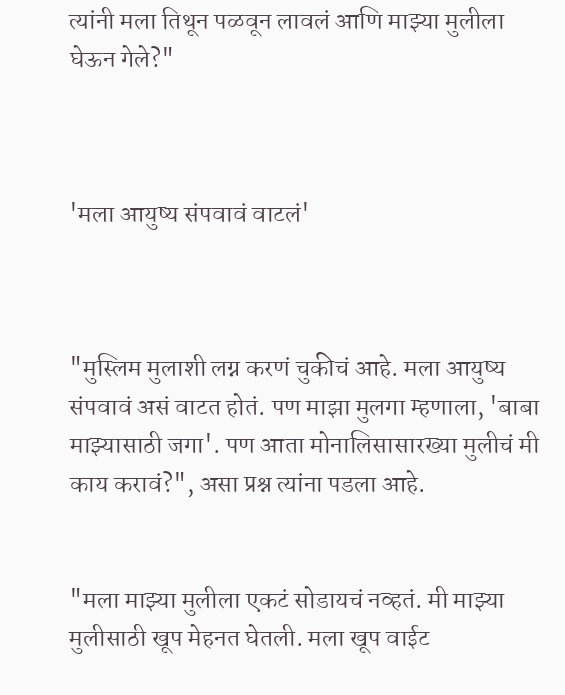त्यांनी मला तिथून पळवून लावलं आणि माझ्या मुलीला घेऊन गेले?"



'मला आयुष्य संपवावं वाटलं'



"मुस्लिम मुलाशी लग्न करणं चुकीचं आहे. मला आयुष्य संपवावं असं वाटत होतं. पण माझा मुलगा म्हणाला, 'बाबा माझ्यासाठी जगा'. पण आता मोनालिसासारख्या मुलीचं मी काय करावं?", असा प्रश्न त्यांना पडला आहे.


"मला माझ्या मुलीला एकटं सोडायचं नव्हतं. मी माझ्या मुलीसाठी खूप मेहनत घेतली. मला खूप वाईट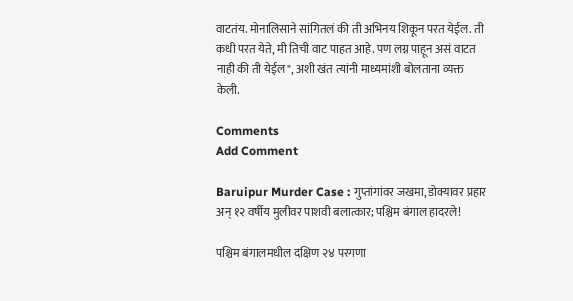वाटतंय. मोनालिसाने सांगितलं की ती अभिनय शिकून परत येईल. ती कधी परत येते, मी तिची वाट पाहत आहे. पण लग्न पाहून असं वाटत नाही की ती येईल", अशी खंत त्यांनी माध्यमांशी बोलताना व्यक्त केली.

Comments
Add Comment

Baruipur Murder Case : गुप्तांगांवर जखमा, डोक्यावर प्रहार अन् १२ वर्षीय मुलीवर पाशवी बलात्कार; पश्चिम बंगाल हादरले!

पश्चिम बंगालमधील दक्षिण २४ परगणा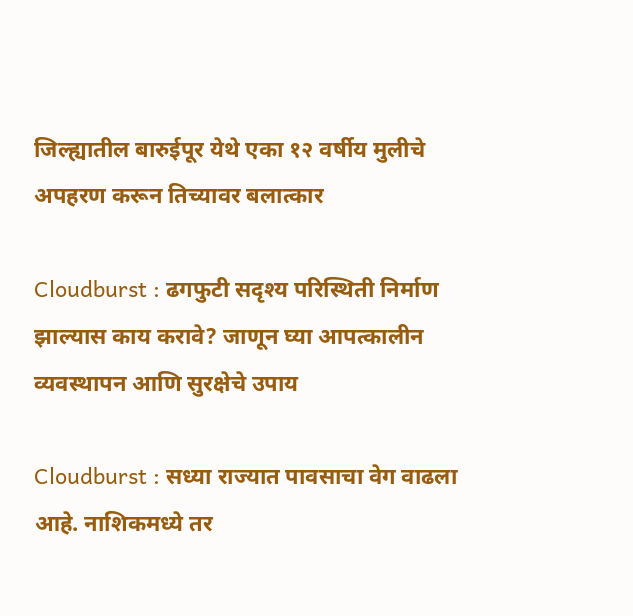जिल्ह्यातील बारुईपूर येथे एका १२ वर्षीय मुलीचे अपहरण करून तिच्यावर बलात्कार

Cloudburst : ढगफुटी सदृश्य परिस्थिती निर्माण झाल्यास काय करावे? जाणून घ्या आपत्कालीन व्यवस्थापन आणि सुरक्षेचे उपाय

Cloudburst : सध्या राज्यात पावसाचा वेग वाढला आहे. नाशिकमध्ये तर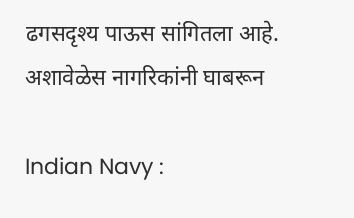ढगसदृश्य पाऊस सांगितला आहे. अशावेळेस नागरिकांनी घाबरून

Indian Navy :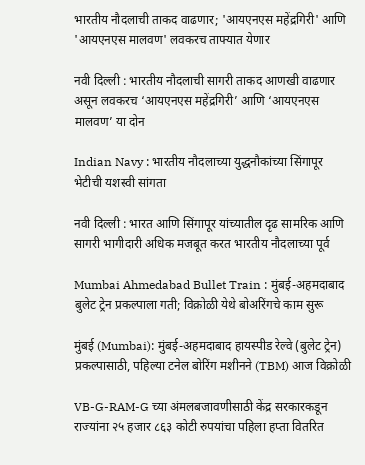भारतीय नौदलाची ताकद वाढणार; 'आयएनएस महेंद्रगिरी' आणि 'आयएनएस मालवण' लवकरच ताफ्यात येणार

नवी दिल्ली : भारतीय नौदलाची सागरी ताकद आणखी वाढणार असून लवकरच ‘आयएनएस महेंद्रगिरी’ आणि ‘आयएनएस मालवण’ या दोन

Indian Navy : भारतीय नौदलाच्या युद्धनौकांच्या सिंगापूर भेटीची यशस्वी सांगता

नवी दिल्ली : भारत आणि सिंगापूर यांच्यातील दृढ सामरिक आणि सागरी भागीदारी अधिक मजबूत करत भारतीय नौदलाच्या पूर्व

Mumbai Ahmedabad Bullet Train : मुंबई-अहमदाबाद बुलेट ट्रेन प्रकल्पाला गती; विक्रोळी येथे बोअरिंगचे काम सुरू

मुंबई (Mumbai): मुंबई-अहमदाबाद हायस्पीड रेल्वे (बुलेट ट्रेन) प्रकल्पासाठी, पहिल्या टनेल बोरिंग मशीनने (TBM) आज विक्रोळी

VB-G-RAM-G च्या अंमलबजावणीसाठी केंद्र सरकारकडून राज्यांना २५ हजार ८६३ कोटी रुपयांचा पहिला हप्ता वितरित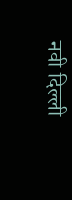नवी दिल्ली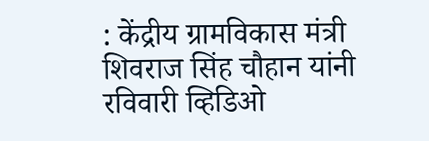: केंद्रीय ग्रामविकास मंत्री शिवराज सिंह चौहान यांनी रविवारी व्हिडिओ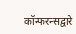कॉन्फरन्सद्वारे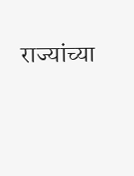राज्यांच्या